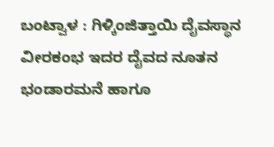ಬಂಟ್ವಾಳ : ಗಿಳ್ಕಿಂಜಿತ್ತಾಯಿ ದೈವಸ್ಥಾನ ವೀರಕಂಭ ಇದರ ದೈವದ ನೂತನ ಭಂಡಾರಮನೆ ಹಾಗೂ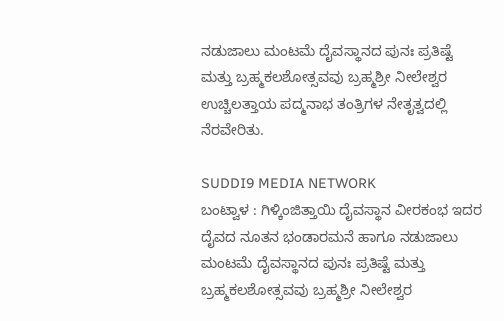ನಡುಜಾಲು ಮಂಟಮೆ ದೈವಸ್ಥಾನದ ಪುನಃ ಪ್ರತಿಷ್ಟೆ ಮತ್ತು ಬ್ರಹ್ಮಕಲಶೋತ್ಸವವು ಬ್ರಹ್ಮಶ್ರೀ ನೀಲೇಶ್ವರ ಉಚ್ಚಿಲತ್ತಾಯ ಪದ್ಮನಾಭ ತಂತ್ರಿಗಳ ನೇತೃತ್ವದಲ್ಲಿ ನೆರವೇರಿತು.

SUDDI9 MEDIA NETWORK
ಬಂಟ್ವಾಳ : ಗಿಳ್ಕಿಂಜಿತ್ತಾಯಿ ದೈವಸ್ಥಾನ ವೀರಕಂಭ ಇದರ ದೈವದ ನೂತನ ಭಂಡಾರಮನೆ ಹಾಗೂ ನಡುಜಾಲು ಮಂಟಮೆ ದೈವಸ್ಥಾನದ ಪುನಃ ಪ್ರತಿಷ್ಟೆ ಮತ್ತು ಬ್ರಹ್ಮಕಲಶೋತ್ಸವವು ಬ್ರಹ್ಮಶ್ರೀ ನೀಲೇಶ್ವರ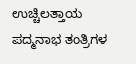ಉಚ್ಚಿಲತ್ತಾಯ ಪದ್ಮನಾಭ ತಂತ್ರಿಗಳ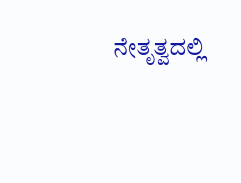ನೇತೃತ್ವದಲ್ಲಿ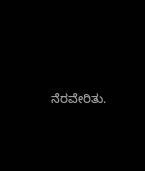ನೆರವೇರಿತು.